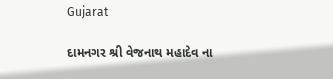Gujarat

દામનગર શ્રી વેજનાથ મહાદેવ ના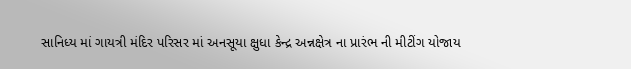સાનિધ્ય માં ગાયત્રી મંદિર પરિસર માં અનસૂયા ક્ષુધા કેન્દ્ર અન્નક્ષેત્ર ના પ્રારંભ ની મીટીંગ યોજાય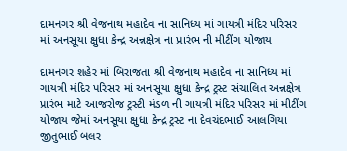દામનગર શ્રી વેજનાથ મહાદેવ ના સાનિધ્ય માં ગાયત્રી મંદિર પરિસર માં અનસૂયા ક્ષુધા કેન્દ્ર અન્નક્ષેત્ર ના પ્રારંભ ની મીટીંગ યોજાય

દામનગર શહેર માં બિરાજતા શ્રી વેજનાથ મહાદેવ ના સાનિધ્ય માં ગાયત્રી મંદિર પરિસર માં અનસૂયા ક્ષુધા કેન્દ્ર ટ્રસ્ટ સંચાલિત અન્નક્ષેત્ર પ્રારંભ માટે આજરોજ ટ્રસ્ટી મંડળ ની ગાયત્રી મંદિર પરિસર માં મીટીંગ યોજાય જેમાં અનસૂયા ક્ષુધા કેન્દ્ર ટ્રસ્ટ ના દેવચંદભાઈ આલગિયા જીતુભાઈ બલર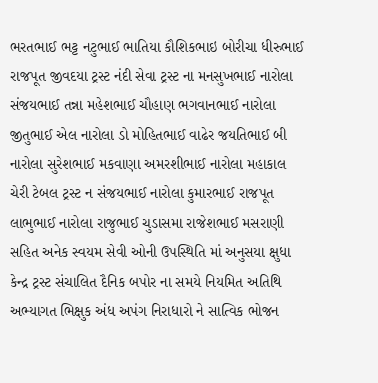ભરતભાઈ ભટ્ટ નટુભાઈ ભાતિયા કૌશિકભાઇ બોરીચા ધીરુભાઈ રાજપૂત જીવદયા ટ્રસ્ટ નંદી સેવા ટ્રસ્ટ ના મનસુખભાઈ નારોલા સંજયભાઈ તન્ના મહેશભાઈ ચૌહાણ ભગવાનભાઈ નારોલા જીતુભાઈ એલ નારોલા ડો મોહિતભાઈ વાઢેર જયતિભાઈ બી નારોલા સુરેશભાઈ મકવાણા અમરશીભાઈ નારોલા મહાકાલ ચેરી ટેબલ ટ્રસ્ટ ન સંજયભાઈ નારોલા કુમારભાઈ રાજપૂત લાભુભાઈ નારોલા રાજુભાઈ ચુડાસમા રાજેશભાઈ મસરાણી સહિત અનેક સ્વયમ સેવી ઓની ઉપસ્થિતિ માં અનુસયા ક્ષુધા કેન્દ્ર ટ્રસ્ટ સંચાલિત દૈનિક બપોર ના સમયે નિયમિત અતિથિ અભ્યાગત ભિક્ષુક અંધ અપંગ નિરાધારો ને સાત્વિક ભોજન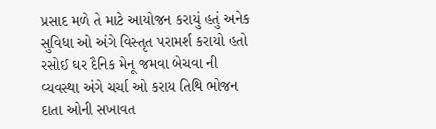પ્રસાદ મળે તે માટે આયોજન કરાયું હતું અનેક સુવિધા ઓ અંગે વિસ્તૃત પરામર્શ કરાયો હતો રસોઈ ઘર દૈનિક મેનૂ જમવા બેચવા ની વ્યવસ્થા અંગે ચર્ચા ઓ કરાય તિથિ ભોજન દાતા ઓની સખાવત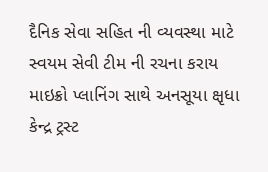દૈનિક સેવા સહિત ની વ્યવસ્થા માટે સ્વયમ સેવી ટીમ ની રચના કરાય માઇક્રો પ્લાનિંગ સાથે અનસૂયા ક્ષૃધા કેન્દ્ર ટ્રસ્ટ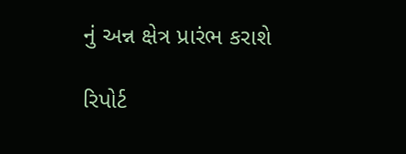નું અન્ન ક્ષેત્ર પ્રારંભ કરાશે

રિપોર્ટ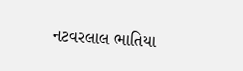નટવરલાલ ભાતિયા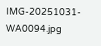IMG-20251031-WA0094.jpg